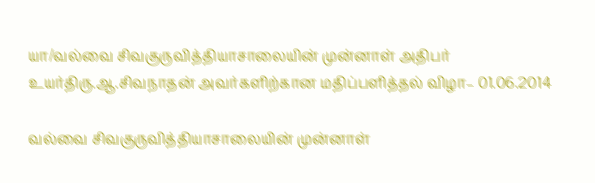யா/வல்வை சிவகுருவித்தியாசாலையின் முன்னாள் அதிபர் உயர்திரு.ஆ.சிவநாதன் அவர்களிற்கான மதிப்பளித்தல் விழா– 01.06.2014

வல்வை சிவகுருவித்தியாசாலையின் முன்னாள்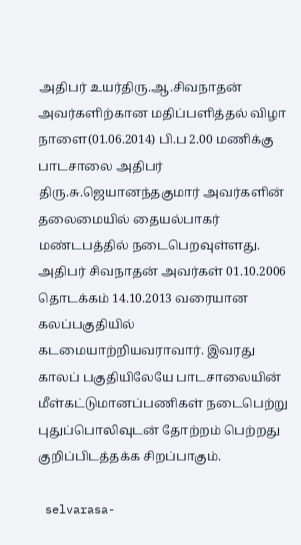அதிபர் உயர்திரு.ஆ.சிவநாதன் அவர்களிற்கான மதிப்பளித்தல் விழா நாளை(01.06.2014) பி.ப 2.00 மணிக்கு பாடசாலை அதிபர் திரு.சு.ஜெயானந்தகுமார் அவர்களின் தலைமையில் தையல்பாகர் மண்டபத்தில் நடைபெறவுள்ளது.
அதிபர் சிவநாதன் அவர்கள் 01.10.2006 தொடக்கம் 14.10.2013 வரையான கலப்பகுதியில் கடமையாற்றியவராவார். இவரது காலப் பகுதியிலேயே பாடசாலையின் மீள்கட்டுமானப்பணிகள் நடைபெற்று புதுப்பொலிவுடன் தோற்றம் பெற்றது குறிப்பிடத்தக்க சிறப்பாகும்.

 selvarasa-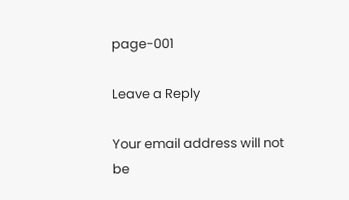page-001

Leave a Reply

Your email address will not be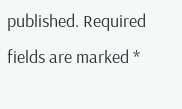published. Required fields are marked *